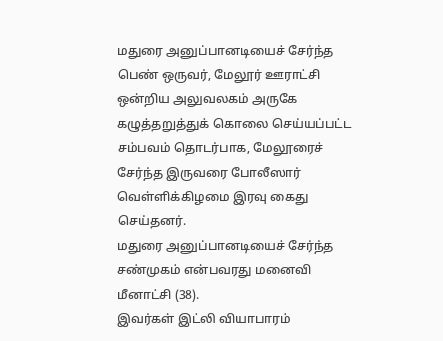மதுரை அனுப்பானடியைச் சேர்ந்த பெண் ஒருவர், மேலூர் ஊராட்சி ஒன்றிய அலுவலகம் அருகே கழுத்தறுத்துக் கொலை செய்யப்பட்ட சம்பவம் தொடர்பாக, மேலூரைச் சேர்ந்த இருவரை போலீஸார் வெள்ளிக்கிழமை இரவு கைது செய்தனர்.
மதுரை அனுப்பானடியைச் சேர்ந்த சண்முகம் என்பவரது மனைவி மீனாட்சி (38).
இவர்கள் இட்லி வியாபாரம்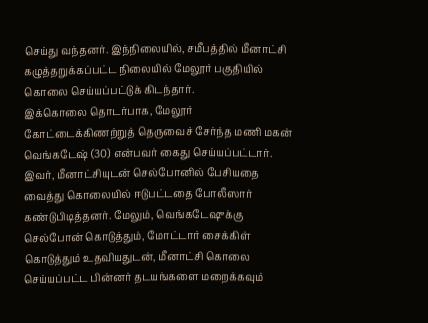செய்து வந்தனர். இந்நிலையில், சமீபத்தில் மீனாட்சி கழுத்தறுக்கப்பட்ட நிலையில் மேலூர் பகுதியில் கொலை செய்யப்பட்டுக் கிடந்தார்.
இக்கொலை தொடர்பாக, மேலூர் கோட்டைக்கிணற்றுத் தெருவைச் சேர்ந்த மணி மகன் வெங்கடேஷ் (30) என்பவர் கைது செய்யப்பட்டார்.
இவர், மீனாட்சியுடன் செல்போனில் பேசியதை வைத்து கொலையில் ஈடுபட்டதை போலீஸார் கண்டுபிடித்தனர். மேலும், வெங்கடேஷுக்கு செல்போன் கொடுத்தும், மோட்டார் சைக்கிள் கொடுத்தும் உதவியதுடன், மீனாட்சி கொலை செய்யப்பட்ட பின்னர் தடயங்களை மறைக்கவும்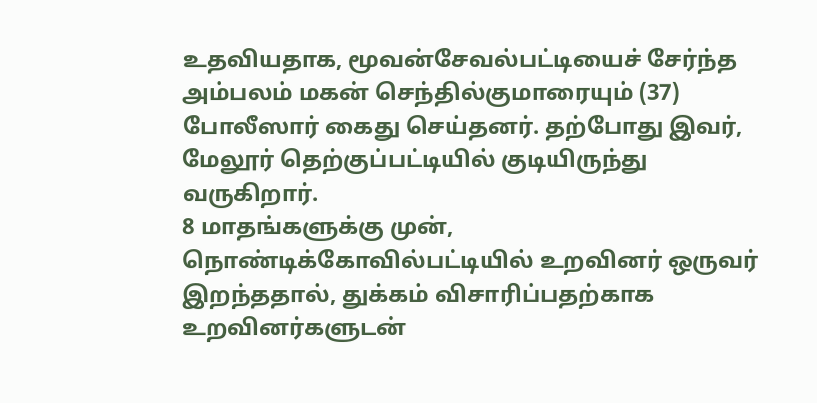உதவியதாக, மூவன்சேவல்பட்டியைச் சேர்ந்த அம்பலம் மகன் செந்தில்குமாரையும் (37) போலீஸார் கைது செய்தனர். தற்போது இவர், மேலூர் தெற்குப்பட்டியில் குடியிருந்து வருகிறார்.
8 மாதங்களுக்கு முன், நொண்டிக்கோவில்பட்டியில் உறவினர் ஒருவர் இறந்ததால், துக்கம் விசாரிப்பதற்காக உறவினர்களுடன்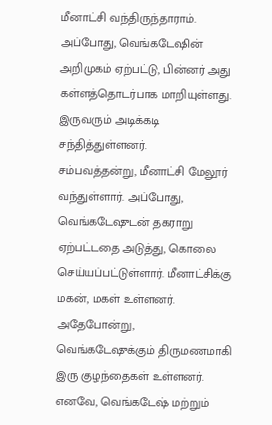மீனாட்சி வந்திருந்தாராம். அப்போது, வெங்கடேஷின் அறிமுகம் ஏற்பட்டு, பின்னர் அது கள்ளத்தொடர்பாக மாறியுள்ளது. இருவரும் அடிக்கடி சந்தித்துள்ளனர்.
சம்பவத்தன்று, மீனாட்சி மேலூர் வந்துள்ளார். அப்போது, வெங்கடேஷுடன் தகராறு ஏற்பட்டதை அடுத்து, கொலை செய்யப்பட்டுள்ளார். மீனாட்சிக்கு மகன், மகள் உள்ளனர். அதேபோன்று, வெங்கடேஷுக்கும் திருமணமாகி இரு குழந்தைகள் உள்ளனர்.
எனவே, வெங்கடேஷ் மற்றும்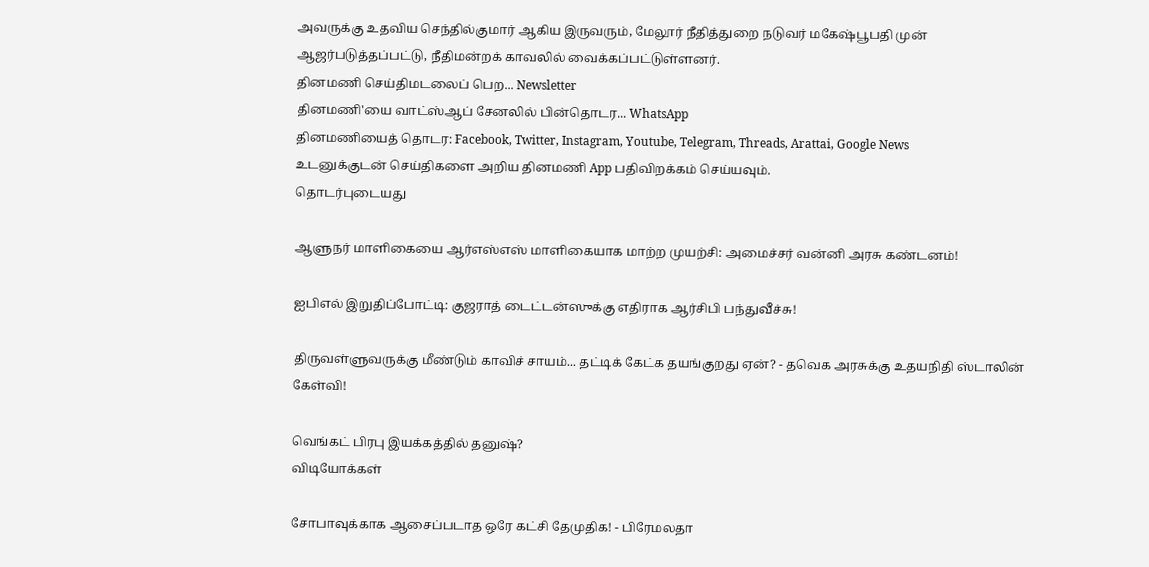அவருக்கு உதவிய செந்தில்குமார் ஆகிய இருவரும், மேலூர் நீதித்துறை நடுவர் மகேஷ்பூபதி முன் ஆஜர்படுத்தப்பட்டு, நீதிமன்றக் காவலில் வைக்கப்பட்டுள்ளனர்.
தினமணி செய்திமடலைப் பெற... Newsletter
தினமணி'யை வாட்ஸ்ஆப் சேனலில் பின்தொடர... WhatsApp
தினமணியைத் தொடர: Facebook, Twitter, Instagram, Youtube, Telegram, Threads, Arattai, Google News
உடனுக்குடன் செய்திகளை அறிய தினமணி App பதிவிறக்கம் செய்யவும்.
தொடர்புடையது

ஆளுநர் மாளிகையை ஆர்எஸ்எஸ் மாளிகையாக மாற்ற முயற்சி: அமைச்சர் வன்னி அரசு கண்டனம்!

ஐபிஎல் இறுதிப்போட்டி: குஜராத் டைட்டன்ஸுக்கு எதிராக ஆர்சிபி பந்துவீச்சு!

திருவள்ளுவருக்கு மீண்டும் காவிச் சாயம்... தட்டிக் கேட்க தயங்குறது ஏன்? - தவெக அரசுக்கு உதயநிதி ஸ்டாலின் கேள்வி!

வெங்கட் பிரபு இயக்கத்தில் தனுஷ்?
விடியோக்கள்

சோபாவுக்காக ஆசைப்படாத ஒரே கட்சி தேமுதிக! - பிரேமலதா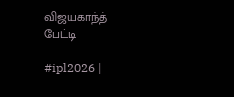விஜயகாந்த் பேட்டி

#ipl2026 |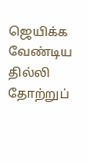ஜெயிக்க வேண்டிய தில்லி தோற்றுப்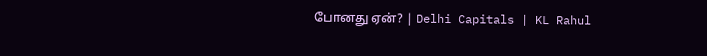போனது ஏன்? | Delhi Capitals | KL Rahul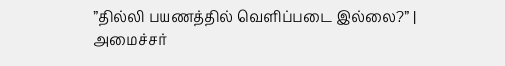”தில்லி பயணத்தில் வெளிப்படை இல்லை?” | அமைச்சர்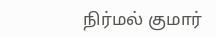நிர்மல் குமார்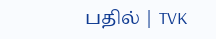பதில் | TVK